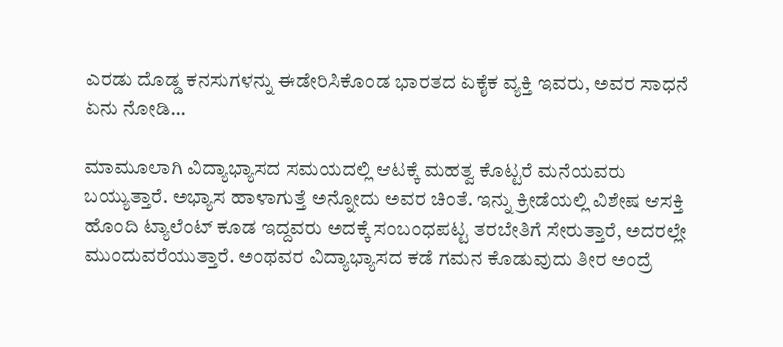ಎರಡು ದೊಡ್ಡ ಕನಸುಗಳನ್ನು ಈಡೇರಿಸಿಕೊಂಡ ಭಾರತದ ಏಕೈಕ ವ್ಯಕ್ತಿ ಇವರು, ಅವರ ಸಾಧನೆ ಏನು ನೋಡಿ…

ಮಾಮೂಲಾಗಿ ವಿದ್ಯಾಭ್ಯಾಸದ ಸಮಯದಲ್ಲಿ ಆಟಕ್ಕೆ ಮಹತ್ವ ಕೊಟ್ಟರೆ ಮನೆಯವರು ಬಯ್ಯುತ್ತಾರೆ. ಅಭ್ಯಾಸ ಹಾಳಾಗುತ್ತೆ ಅನ್ನೋದು ಅವರ ಚಿಂತೆ. ಇನ್ನು ಕ್ರೀಡೆಯಲ್ಲಿ ವಿಶೇಷ ಆಸಕ್ತಿ ಹೊಂದಿ ಟ್ಯಾಲೆಂಟ್ ಕೂಡ ಇದ್ದವರು ಅದಕ್ಕೆ ಸಂಬಂಧಪಟ್ಟ ತರಬೇತಿಗೆ ಸೇರುತ್ತಾರೆ, ಅದರಲ್ಲೇ ಮುಂದುವರೆಯುತ್ತಾರೆ. ಅಂಥವರ ವಿದ್ಯಾಭ್ಯಾಸದ ಕಡೆ ಗಮನ ಕೊಡುವುದು ತೀರ ಅಂದ್ರೆ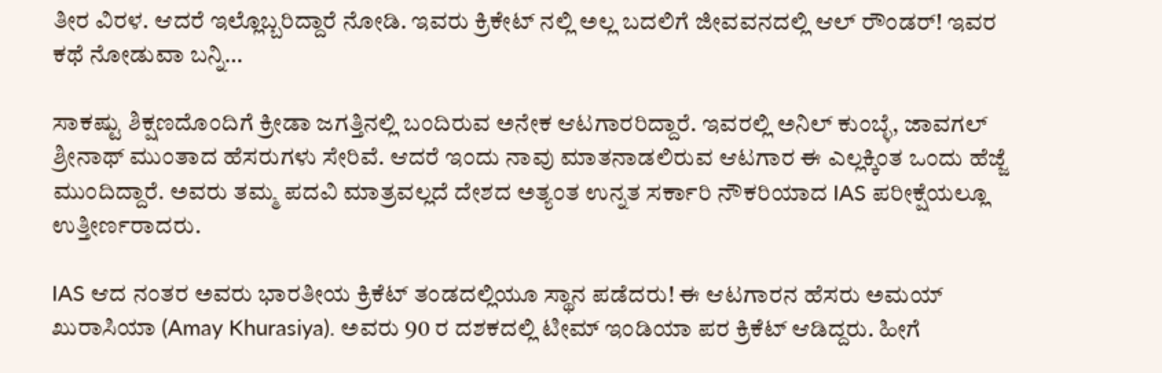ತೀರ ವಿರಳ. ಆದರೆ ಇಲ್ಲೊಬ್ಬರಿದ್ದಾರೆ ನೋಡಿ. ಇವರು ಕ್ರಿಕೇಟ್ ನಲ್ಲಿ ಅಲ್ಲ ಬದಲಿಗೆ ಜೀವವನದಲ್ಲಿ ಆಲ್ ರೌಂಡರ್! ಇವರ ಕಥೆ ನೋಡುವಾ ಬನ್ನಿ…

ಸಾಕಷ್ಟು ಶಿಕ್ಷಣದೊಂದಿಗೆ ಕ್ರೀಡಾ ಜಗತ್ತಿನಲ್ಲಿ ಬಂದಿರುವ ಅನೇಕ ಆಟಗಾರರಿದ್ದಾರೆ. ಇವರಲ್ಲಿ ಅನಿಲ್ ಕುಂಬ್ಳೆ, ಜಾವಗಲ್ ಶ್ರೀನಾಥ್ ಮುಂತಾದ ಹೆಸರುಗಳು ಸೇರಿವೆ. ಆದರೆ ಇಂದು ನಾವು ಮಾತನಾಡಲಿರುವ ಆಟಗಾರ ಈ ಎಲ್ಲಕ್ಕಿಂತ ಒಂದು ಹೆಜ್ಜೆ ಮುಂದಿದ್ದಾರೆ. ಅವರು ತಮ್ಮ ಪದವಿ ಮಾತ್ರವಲ್ಲದೆ ದೇಶದ ಅತ್ಯಂತ ಉನ್ನತ ಸರ್ಕಾರಿ ನೌಕರಿಯಾದ IAS ಪರೀಕ್ಷೆಯಲ್ಲೂ ಉತ್ತೀರ್ಣರಾದರು.

IAS ಆದ ನಂತರ ಅವರು ಭಾರತೀಯ ಕ್ರಿಕೆಟ್ ತಂಡದಲ್ಲಿಯೂ ಸ್ಥಾನ ಪಡೆದರು! ಈ ಆಟಗಾರನ ಹೆಸರು ಅಮಯ್ ಖುರಾಸಿಯಾ (Amay Khurasiya). ಅವರು 90 ರ ದಶಕದಲ್ಲಿ ಟೀಮ್ ಇಂಡಿಯಾ ಪರ ಕ್ರಿಕೆಟ್ ಆಡಿದ್ದರು. ಹೀಗೆ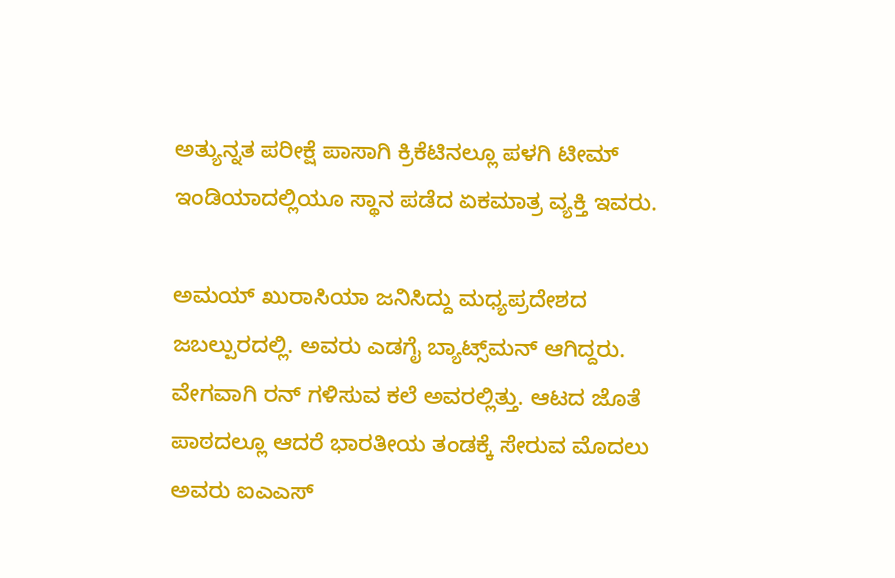ಅತ್ಯುನ್ನತ ಪರೀಕ್ಷೆ ಪಾಸಾಗಿ ಕ್ರಿಕೆಟಿನಲ್ಲೂ ಪಳಗಿ ಟೀಮ್ ಇಂಡಿಯಾದಲ್ಲಿಯೂ ಸ್ಥಾನ ಪಡೆದ ಏಕಮಾತ್ರ ವ್ಯಕ್ತಿ ಇವರು.

ಅಮಯ್ ಖುರಾಸಿಯಾ ಜನಿಸಿದ್ದು ಮಧ್ಯಪ್ರದೇಶದ ಜಬಲ್ಪುರದಲ್ಲಿ. ಅವರು ಎಡಗೈ ಬ್ಯಾಟ್ಸ್‌ಮನ್ ಆಗಿದ್ದರು. ವೇಗವಾಗಿ ರನ್ ಗಳಿಸುವ ಕಲೆ ಅವರಲ್ಲಿತ್ತು. ಆಟದ ಜೊತೆ ಪಾಠದಲ್ಲೂ ಆದರೆ ಭಾರತೀಯ ತಂಡಕ್ಕೆ ಸೇರುವ ಮೊದಲು ಅವರು ಐಎಎಸ್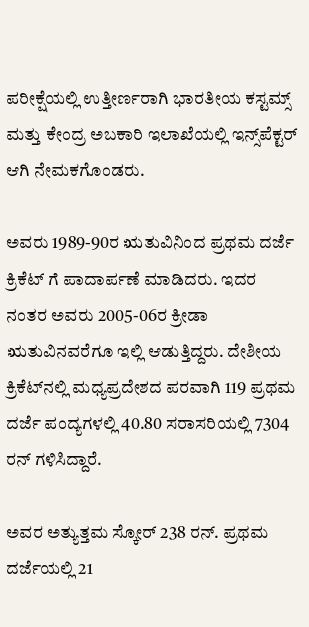ಪರೀಕ್ಷೆಯಲ್ಲಿ ಉತ್ತೀರ್ಣರಾಗಿ ಭಾರತೀಯ ಕಸ್ಟಮ್ಸ್ ಮತ್ತು ಕೇಂದ್ರ ಅಬಕಾರಿ ಇಲಾಖೆಯಲ್ಲಿ ಇನ್ಸ್‌ಪೆಕ್ಟರ್ ಆಗಿ ನೇಮಕಗೊಂಡರು.

ಅವರು 1989-90ರ ಋತುವಿನಿಂದ ಪ್ರಥಮ ದರ್ಜೆ ಕ್ರಿಕೆಟ್‌ ಗೆ ಪಾದಾರ್ಪಣೆ ಮಾಡಿದರು. ಇದರ ನಂತರ ಅವರು 2005-06ರ ಕ್ರೀಡಾ ಋತುವಿನವರೆಗೂ ಇಲ್ಲಿ ಆಡುತ್ತಿದ್ದರು. ದೇಶೀಯ ಕ್ರಿಕೆಟ್‌ನಲ್ಲಿ ಮಧ್ಯಪ್ರದೇಶದ ಪರವಾಗಿ 119 ಪ್ರಥಮ ದರ್ಜೆ ಪಂದ್ಯಗಳಲ್ಲಿ 40.80 ಸರಾಸರಿಯಲ್ಲಿ 7304 ರನ್ ಗಳಿಸಿದ್ದಾರೆ.

ಅವರ ಅತ್ಯುತ್ತಮ ಸ್ಕೋರ್ 238 ರನ್. ಪ್ರಥಮ ದರ್ಜೆಯಲ್ಲಿ 21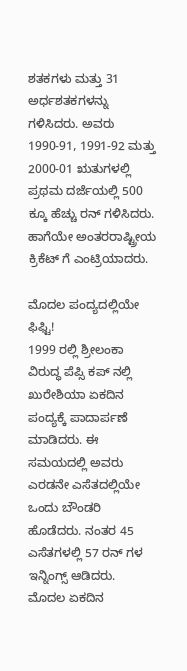ಶತಕಗಳು ಮತ್ತು 31 ಅರ್ಧಶತಕಗಳನ್ನು ಗಳಿಸಿದರು. ಅವರು 1990-91, 1991-92 ಮತ್ತು 2000-01 ಋತುಗಳಲ್ಲಿ ಪ್ರಥಮ ದರ್ಜೆಯಲ್ಲಿ 500 ಕ್ಕೂ ಹೆಚ್ಚು ರನ್ ಗಳಿಸಿದರು. ಹಾಗೆಯೇ ಅಂತರರಾಷ್ಟ್ರೀಯ ಕ್ರಿಕೆಟ್‌ ಗೆ ಎಂಟ್ರಿಯಾದರು.

ಮೊದಲ ಪಂದ್ಯದಲ್ಲಿಯೇ ಫಿಫ್ಟಿ!
1999 ರಲ್ಲಿ ಶ್ರೀಲಂಕಾ ವಿರುದ್ಧ ಪೆಪ್ಸಿ ಕಪ್‌ ನಲ್ಲಿ ಖುರೇಶಿಯಾ ಏಕದಿನ ಪಂದ್ಯಕ್ಕೆ ಪಾದಾರ್ಪಣೆ ಮಾಡಿದರು. ಈ ಸಮಯದಲ್ಲಿ ಅವರು ಎರಡನೇ ಎಸೆತದಲ್ಲಿಯೇ ಒಂದು ಬೌಂಡರಿ ಹೊಡೆದರು. ನಂತರ 45 ಎಸೆತಗಳಲ್ಲಿ 57 ರನ್‌ ಗಳ ಇನ್ನಿಂಗ್ಸ್ ಆಡಿದರು. ಮೊದಲ ಏಕದಿನ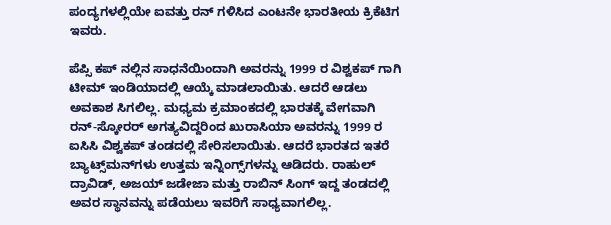ಪಂದ್ಯಗಳಲ್ಲಿಯೇ ಐವತ್ತು ರನ್ ಗಳಿಸಿದ ಎಂಟನೇ ಭಾರತೀಯ ಕ್ರಿಕೆಟಿಗ ಇವರು.

ಪೆಪ್ಸಿ ಕಪ್‌ ನಲ್ಲಿನ ಸಾಧನೆಯಿಂದಾಗಿ ಅವರನ್ನು 1999 ರ ವಿಶ್ವಕಪ್‌ ಗಾಗಿ ಟೀಮ್ ಇಂಡಿಯಾದಲ್ಲಿ ಆಯ್ಕೆ ಮಾಡಲಾಯಿತು. ಆದರೆ ಆಡಲು ಅವಕಾಶ ಸಿಗಲಿಲ್ಲ. ಮಧ್ಯಮ ಕ್ರಮಾಂಕದಲ್ಲಿ ಭಾರತಕ್ಕೆ ವೇಗವಾಗಿ ರನ್-ಸ್ಕೋರರ್ ಅಗತ್ಯವಿದ್ದರಿಂದ ಖುರಾಸಿಯಾ ಅವರನ್ನು 1999 ರ ಐಸಿಸಿ ವಿಶ್ವಕಪ್ ತಂಡದಲ್ಲಿ ಸೇರಿಸಲಾಯಿತು. ಆದರೆ ಭಾರತದ ಇತರೆ ಬ್ಯಾಟ್ಸ್‌ಮನ್‌ಗಳು ಉತ್ತಮ ಇನ್ನಿಂಗ್ಸ್‌ಗಳನ್ನು ಆಡಿದರು. ರಾಹುಲ್ ದ್ರಾವಿಡ್, ಅಜಯ್ ಜಡೇಜಾ ಮತ್ತು ರಾಬಿನ್ ಸಿಂಗ್ ಇದ್ದ ತಂಡದಲ್ಲಿ ಅವರ ಸ್ಥಾನವನ್ನು ಪಡೆಯಲು ಇವರಿಗೆ ಸಾಧ್ಯವಾಗಲಿಲ್ಲ.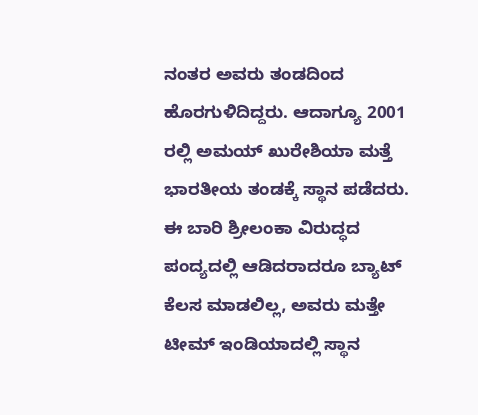ನಂತರ ಅವರು ತಂಡದಿಂದ ಹೊರಗುಳಿದಿದ್ದರು. ಆದಾಗ್ಯೂ 2001 ರಲ್ಲಿ ಅಮಯ್ ಖುರೇಶಿಯಾ ಮತ್ತೆ ಭಾರತೀಯ ತಂಡಕ್ಕೆ ಸ್ಥಾನ ಪಡೆದರು. ಈ ಬಾರಿ ಶ್ರೀಲಂಕಾ ವಿರುದ್ಧದ ಪಂದ್ಯದಲ್ಲಿ ಆಡಿದರಾದರೂ ಬ್ಯಾಟ್ ಕೆಲಸ ಮಾಡಲಿಲ್ಲ, ಅವರು ಮತ್ತೇ ಟೀಮ್ ಇಂಡಿಯಾದಲ್ಲಿ ಸ್ಥಾನ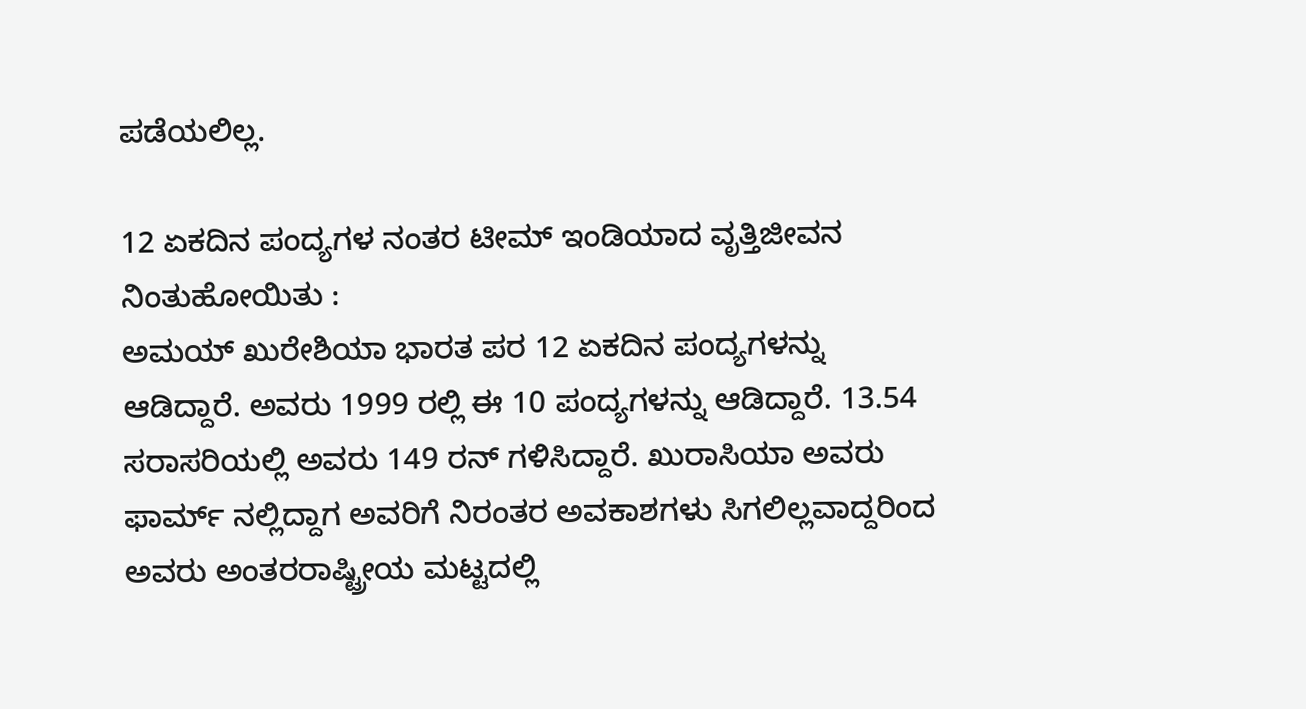ಪಡೆಯಲಿಲ್ಲ.

12 ಏಕದಿನ ಪಂದ್ಯಗಳ ನಂತರ ಟೀಮ್ ಇಂಡಿಯಾದ ವೃತ್ತಿಜೀವನ ನಿಂತುಹೋಯಿತು :
ಅಮಯ್ ಖುರೇಶಿಯಾ ಭಾರತ ಪರ 12 ಏಕದಿನ ಪಂದ್ಯಗಳನ್ನು ಆಡಿದ್ದಾರೆ. ಅವರು 1999 ರಲ್ಲಿ ಈ 10 ಪಂದ್ಯಗಳನ್ನು ಆಡಿದ್ದಾರೆ. 13.54 ಸರಾಸರಿಯಲ್ಲಿ ಅವರು 149 ರನ್ ಗಳಿಸಿದ್ದಾರೆ. ಖುರಾಸಿಯಾ ಅವರು ಫಾರ್ಮ್ ನಲ್ಲಿದ್ದಾಗ ಅವರಿಗೆ ನಿರಂತರ ಅವಕಾಶಗಳು ಸಿಗಲಿಲ್ಲವಾದ್ದರಿಂದ ಅವರು ಅಂತರರಾಷ್ಟ್ರೀಯ ಮಟ್ಟದಲ್ಲಿ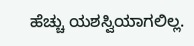ಹೆಚ್ಚು ಯಶಸ್ವಿಯಾಗಲಿಲ್ಲ.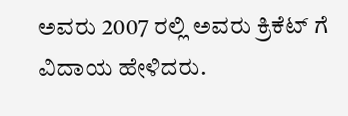ಅವರು 2007 ರಲ್ಲಿ ಅವರು ಕ್ರಿಕೆಟ್‌ ಗೆ ವಿದಾಯ ಹೇಳಿದರು.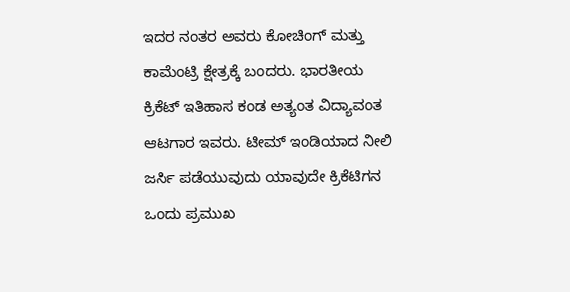ಇದರ ನಂತರ ಅವರು ಕೋಚಿಂಗ್ ಮತ್ತು ಕಾಮೆಂಟ್ರಿ ಕ್ಷೇತ್ರಕ್ಕೆ ಬಂದರು. ಭಾರತೀಯ ಕ್ರಿಕೆಟ್ ಇತಿಹಾಸ ಕಂಡ ಅತ್ಯಂತ ವಿದ್ಯಾವಂತ ಆಟಗಾರ ಇವರು. ಟೀಮ್ ಇಂಡಿಯಾದ ನೀಲಿ ಜರ್ಸಿ ಪಡೆಯುವುದು ಯಾವುದೇ ಕ್ರಿಕೆಟಿಗನ ಒಂದು ಪ್ರಮುಖ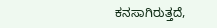ಕನಸಾಗಿರುತ್ತದೆ,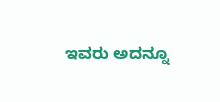ಇವರು ಅದನ್ನೂ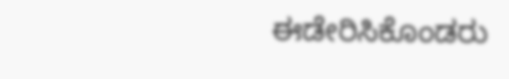ಈಡೇರಿಸಿಕೊಂಡರು